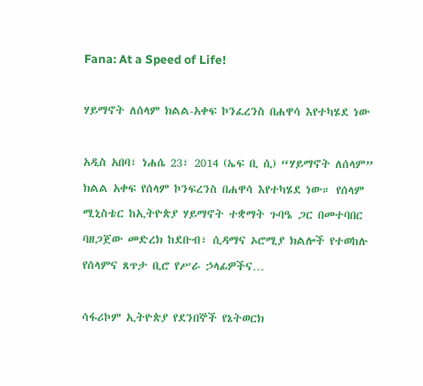Fana: At a Speed of Life!

ሃይማኖት ለሰላም ክልል-አቀፍ ኮንፈረንስ በሐዋሳ እየተካሄደ ነው

አዲስ አበባ፣ ነሐሴ 23፣ 2014 (ኤፍ ቢ ሲ) “ሃይማኖት ለሰላም” ክልል አቀፍ የሰላም ኮንፍረንስ በሐዋሳ እየተካሄደ ነው። የሰላም ሚኒስቴር ከኢትዮጵያ ሃይማኖት ተቋማት ጉባዔ ጋር በመተባበር ባዘጋጀው መድረክ ከደቡብ፣ ሲዳማና ኦሮሚያ ክልሎች የተወከሉ የሰላምና ጸጥታ ቢሮ የሥራ ኃላፊዎችና…

ሳፋሪኮም ኢትዮጵያ የደንበኞች የኔትወርክ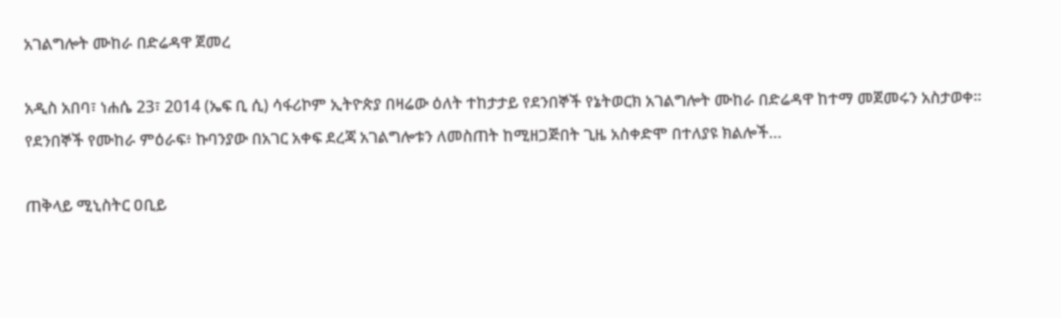አገልግሎት ሙከራ በድሬዳዋ ጀመረ

አዲስ አበባ፣ ነሐሴ 23፣ 2014 (ኤፍ ቢ ሲ) ሳፋሪኮም ኢትዮጵያ በዛሬው ዕለት ተከታታይ የደንበኞች የኔትወርክ አገልግሎት ሙከራ በድሬዳዋ ከተማ መጀመሩን አስታወቀ፡፡ የደንበኞች የሙከራ ምዕራፍ፥ ኩባንያው በአገር አቀፍ ደረጃ አገልግሎቱን ለመስጠት ከሚዘጋጅበት ጊዜ አስቀድሞ በተለያዩ ክልሎች…

ጠቅላይ ሚኒስትር ዐቢይ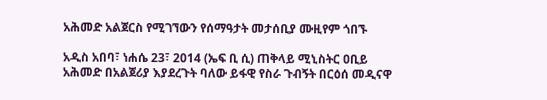አሕመድ አልጀርስ የሚገኘውን የሰማዓታት መታሰቢያ ሙዚየም ጎበኙ

አዲስ አበባ፣ ነሐሴ 23፣ 2014 (ኤፍ ቢ ሲ) ጠቅላይ ሚኒስትር ዐቢይ አሕመድ በአልጀሪያ እያደረጉት ባለው ይፋዊ የስራ ጉብኝት በርዕሰ መዲናዋ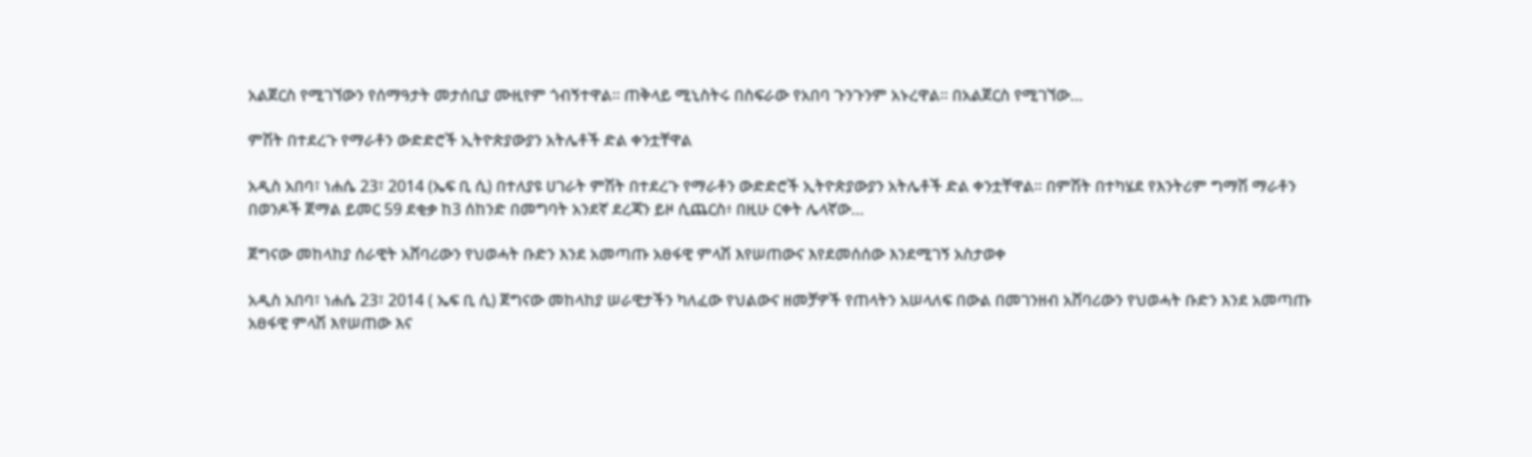አልጀርስ የሚገኘውን የሰማዓታት መታሰቢያ ሙዚየም ጎብኝተዋል። ጠቅላይ ሚኒስትሩ በስፍራው የአበባ ጉንጉንም አኑረዋል። በአልጀርስ የሚገኘው…

ምሽት በተደረጉ የማራቶን ውድድሮች ኢትዮጵያውያን አትሌቶች ድል ቀንቷቸዋል

አዲስ አበባ፣ ነሐሴ 23፣ 2014 (ኤፍ ቢ ሲ) በተለያዩ ሀገራት ምሽት በተደረጉ የማራቶን ውድድሮች ኢትዮጵያውያን አትሌቶች ድል ቀንቷቸዋል፡፡ በምሽት በተካሄደ የእንትሪም ግማሽ ማራቶን በወንዶች ጀማል ይመር 59 ደቂቃ ከ3 ሰከንድ በመግባት አንደኛ ደረጃን ይዞ ሲጨርስ፥ በዚሁ ርቀት ሌላኛው…

ጀግናው መከላከያ ሰራዊት አሸባሪውን የህወሓት ቡድን እንደ አመጣጡ አፀፋዊ ምላሽ እየሠጠውና እየደመሰሰው እንደሚገኝ አስታወቀ

አዲስ አበባ፣ ነሐሴ 23፣ 2014 ( ኤፍ ቢ ሲ) ጀግናው መከላከያ ሠራዊታችን ካለፈው የህልውና ዘመቻዎች የጠላትን አሠላለፍ በውል በመገንዘብ አሸባሪውን የህወሓት ቡድን እንደ አመጣጡ አፀፋዊ ምላሽ እየሠጠው እና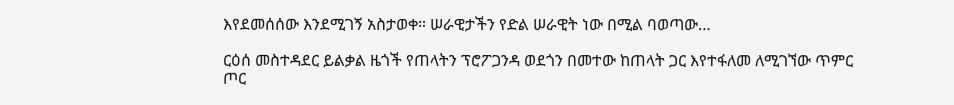እየደመሰሰው እንደሚገኝ አስታወቀ። ሠራዊታችን የድል ሠራዊት ነው በሚል ባወጣው…

ርዕሰ መስተዳደር ይልቃል ዜጎች የጠላትን ፕሮፖጋንዳ ወደጎን በመተው ከጠላት ጋር እየተፋለመ ለሚገኘው ጥምር ጦር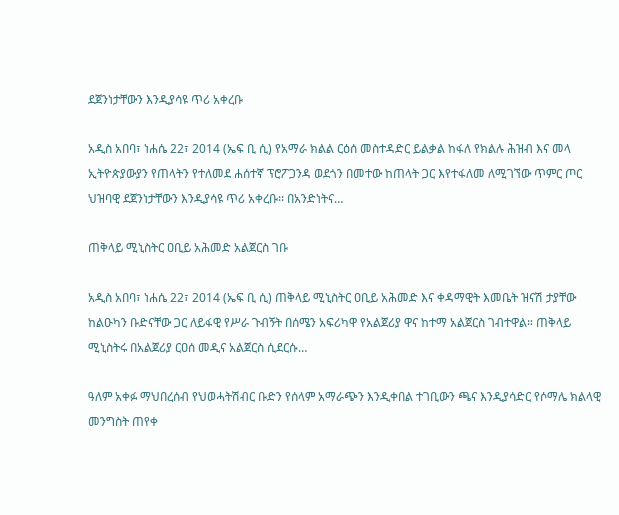ደጀንነታቸውን እንዲያሳዩ ጥሪ አቀረቡ

አዲስ አበባ፣ ነሐሴ 22፣ 2014 (ኤፍ ቢ ሲ) የአማራ ክልል ርዕሰ መስተዳድር ይልቃል ከፋለ የክልሉ ሕዝብ እና መላ ኢትዮጵያውያን የጠላትን የተለመደ ሐሰተኛ ፕሮፖጋንዳ ወደጎን በመተው ከጠላት ጋር እየተፋለመ ለሚገኘው ጥምር ጦር ህዝባዊ ደጀንነታቸውን እንዲያሳዩ ጥሪ አቀረቡ፡፡ በአንድነትና…

ጠቅላይ ሚኒስትር ዐቢይ አሕመድ አልጀርስ ገቡ

አዲስ አበባ፣ ነሐሴ 22፣ 2014 (ኤፍ ቢ ሲ) ጠቅላይ ሚኒስትር ዐቢይ አሕመድ እና ቀዳማዊት እመቤት ዝናሽ ታያቸው ከልዑካን ቡድናቸው ጋር ለይፋዊ የሥራ ጉብኝት በሰሜን አፍሪካዋ የአልጀሪያ ዋና ከተማ አልጀርስ ገብተዋል። ጠቅላይ ሚኒስትሩ በአልጀሪያ ርዐሰ መዲና አልጀርስ ሲደርሱ…

ዓለም አቀፉ ማህበረሰብ የህወሓትሽብር ቡድን የሰላም አማራጭን እንዲቀበል ተገቢውን ጫና እንዲያሳድር የሶማሌ ክልላዊ መንግስት ጠየቀ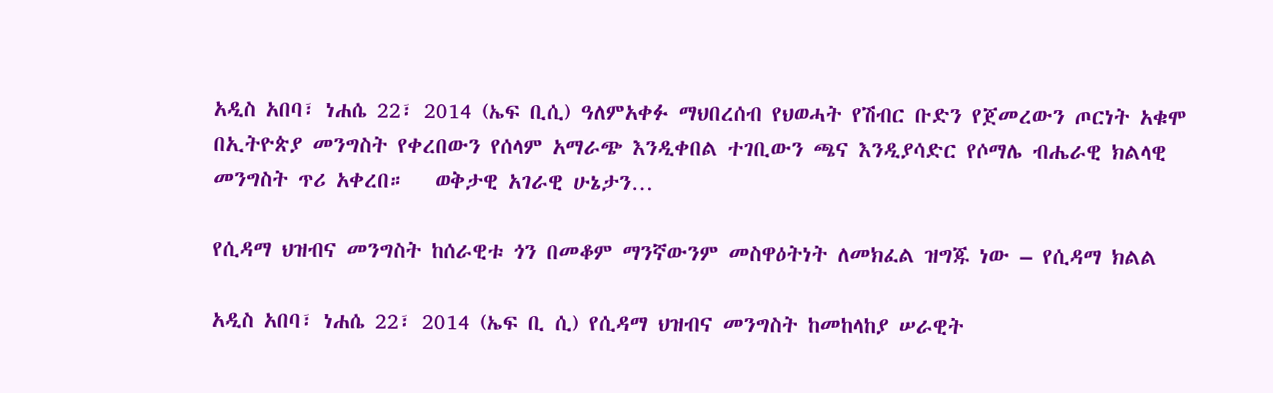አዲስ አበባ፣ ነሐሴ 22፣ 2014 (ኤፍ ቢሲ) ዓለምአቀፉ ማህበረሰብ የህወሓት የሽብር ቡድን የጀመረውን ጦርነት አቁሞ በኢትዮጵያ መንግስት የቀረበውን የሰላም አማራጭ እንዲቀበል ተገቢውን ጫና እንዲያሳድር የሶማሌ ብሔራዊ ክልላዊ መንግስት ጥሪ አቀረበ።   ወቅታዊ አገራዊ ሁኔታን…

የሲዳማ ህዝብና መንግስት ከሰራዊቱ ጎን በመቆም ማንኛውንም መስዋዕትነት ለመክፈል ዝግጁ ነው – የሲዳማ ክልል

አዲስ አበባ፣ ነሐሴ 22፣ 2014 (ኤፍ ቢ ሲ) የሲዳማ ህዝብና መንግስት ከመከላከያ ሠራዊት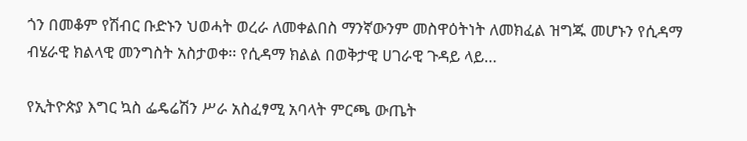ጎን በመቆም የሽብር ቡድኑን ህወሓት ወረራ ለመቀልበስ ማንኛውንም መስዋዕትነት ለመክፈል ዝግጁ መሆኑን የሲዳማ ብሄራዊ ክልላዊ መንግስት አስታወቀ፡፡ የሲዳማ ክልል በወቅታዊ ሀገራዊ ጉዳይ ላይ…

የኢትዮጵያ እግር ኳስ ፌዴሬሽን ሥራ አስፈፃሚ አባላት ምርጫ ውጤት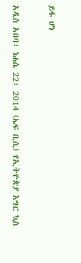ይፋ ሆነ

አዲስ አበባ፣ ነሐሴ 22፣ 2014 (ኤፍ ቢሲ) የኢትዮጵያ እግር ኳስ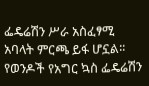ፌዴሬሽን ሥራ አስፈፃሚ አባላት ምርጫ ይፋ ሆኗል፡፡   የወንዶች የአግር ኳስ ፌዴሬሽን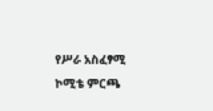የሥራ አስፈፃሚ ኮሚቴ ምርጫ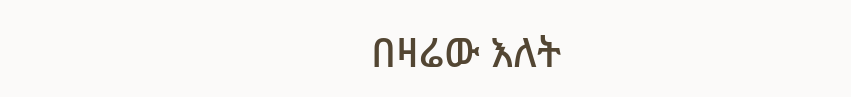በዛሬው እለት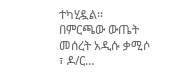ተካሂዷል፡፡   በምርጫው ውጤት መሰረት አዲሱ ቃሚሶ ፣ ዶ/ር…